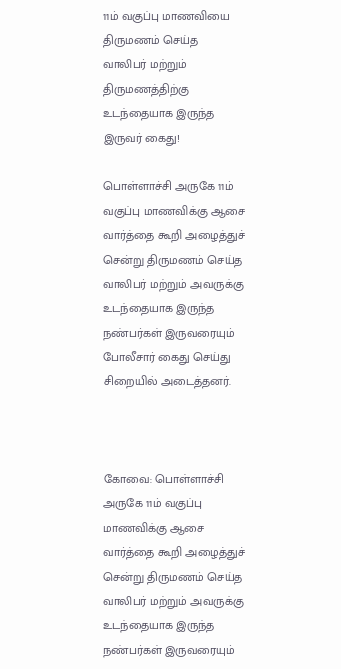11ம் வகுப்பு மாணவியை திருமணம் செய்த வாலிபர் மற்றும் திருமணத்திற்கு உடந்தையாக இருந்த இருவர் கைது!

பொள்ளாச்சி அருகே 11ம் வகுப்பு மாணவிக்கு ஆசை வார்த்தை கூறி அழைத்துச் சென்று திருமணம் செய்த வாலிபர் மற்றும் அவருக்கு உடந்தையாக இருந்த நண்பர்கள் இருவரையும் போலீசார் கைது செய்து சிறையில் அடைத்தனர்.



கோவை: பொள்ளாச்சி அருகே 11ம் வகுப்பு மாணவிக்கு ஆசை வார்த்தை கூறி அழைத்துச் சென்று திருமணம் செய்த வாலிபர் மற்றும் அவருக்கு உடந்தையாக இருந்த நண்பர்கள் இருவரையும்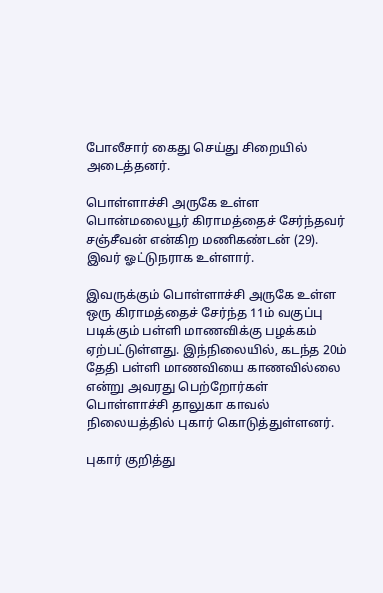போலீசார் கைது செய்து சிறையில் அடைத்தனர்.

பொள்ளாச்சி அருகே உள்ள பொன்மலையூர் கிராமத்தைச் சேர்ந்தவர் சஞ்சீவன் என்கிற மணிகண்டன் (29). இவர் ஓட்டுநராக உள்ளார்.

இவருக்கும் பொள்ளாச்சி அருகே உள்ள ஒரு கிராமத்தைச் சேர்ந்த 11ம் வகுப்பு படிக்கும் பள்ளி மாணவிக்கு பழக்கம் ஏற்பட்டுள்ளது. இந்நிலையில், கடந்த 20ம் தேதி பள்ளி மாணவியை காணவில்லை என்று அவரது பெற்றோர்கள் பொள்ளாச்சி தாலுகா காவல் நிலையத்தில் புகார் கொடுத்துள்ளனர்.

புகார் குறித்து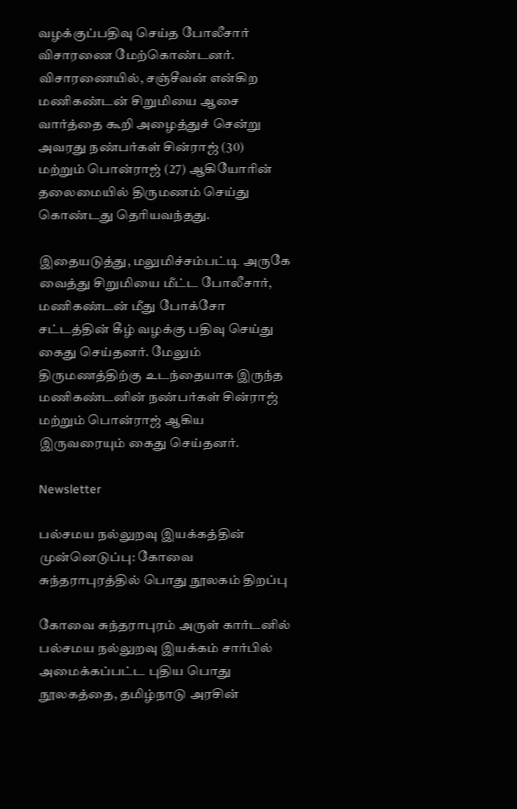வழக்குப்பதிவு செய்த போலீசார் விசாரணை மேற்கொண்டனர். விசாரணையில், சஞ்சீவன் என்கிற மணிகண்டன் சிறுமியை ஆசை வார்த்தை கூறி அழைத்துச் சென்று அவரது நண்பர்கள் சின்ராஜ் (30) மற்றும் பொன்ராஜ் (27) ஆகியோரின் தலைமையில் திருமணம் செய்து கொண்டது தெரியவந்தது.

இதையடுத்து, மலுமிச்சம்பட்டி அருகே வைத்து சிறுமியை மீட்ட போலீசார், மணிகண்டன் மீது போக்சோ சட்டத்தின் கீழ் வழக்கு பதிவு செய்து கைது செய்தனர். மேலும் திருமணத்திற்கு உடந்தையாக இருந்த மணிகண்டனின் நண்பர்கள் சின்ராஜ் மற்றும் பொன்ராஜ் ஆகிய இருவரையும் கைது செய்தனர்.

Newsletter

பல்சமய நல்லுறவு இயக்கத்தின் முன்னெடுப்பு: கோவை சுந்தராபுரத்தில் பொது நூலகம் திறப்பு

கோவை சுந்தராபுரம் அருள் கார்டனில் பல்சமய நல்லுறவு இயக்கம் சார்பில் அமைக்கப்பட்ட புதிய பொது நூலகத்தை, தமிழ்நாடு அரசின்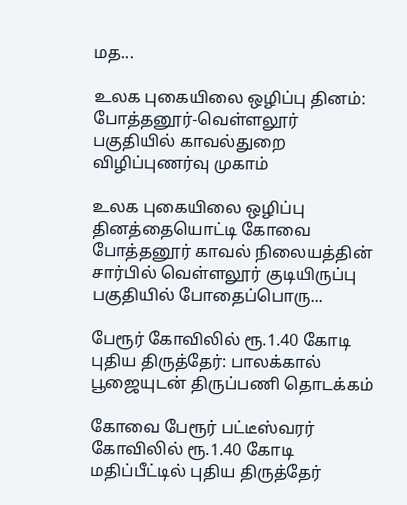மத...

உலக புகையிலை ஒழிப்பு தினம்: போத்தனூர்-வெள்ளலூர் பகுதியில் காவல்துறை விழிப்புணர்வு முகாம்

உலக புகையிலை ஒழிப்பு தினத்தையொட்டி கோவை போத்தனூர் காவல் நிலையத்தின் சார்பில் வெள்ளலூர் குடியிருப்பு பகுதியில் போதைப்பொரு...

பேரூர் கோவிலில் ரூ.1.40 கோடி புதிய திருத்தேர்: பாலக்கால் பூஜையுடன் திருப்பணி தொடக்கம்

கோவை பேரூர் பட்டீஸ்வரர் கோவிலில் ரூ.1.40 கோடி மதிப்பீட்டில் புதிய திருத்தேர்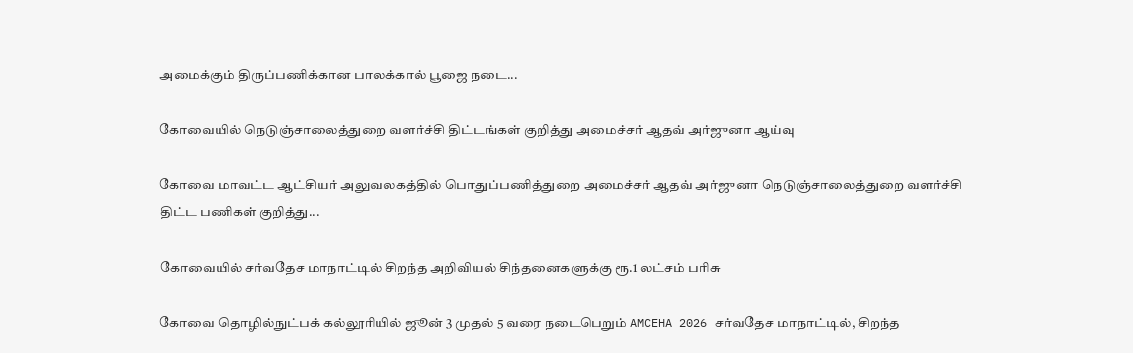அமைக்கும் திருப்பணிக்கான பாலக்கால் பூஜை நடை...

கோவையில் நெடுஞ்சாலைத்துறை வளர்ச்சி திட்டங்கள் குறித்து அமைச்சர் ஆதவ் அர்ஜுனா ஆய்வு

கோவை மாவட்ட ஆட்சியர் அலுவலகத்தில் பொதுப்பணித்துறை அமைச்சர் ஆதவ் அர்ஜுனா நெடுஞ்சாலைத்துறை வளர்ச்சி திட்ட பணிகள் குறித்து...

கோவையில் சர்வதேச மாநாட்டில் சிறந்த அறிவியல் சிந்தனைகளுக்கு ரூ.1 லட்சம் பரிசு

கோவை தொழில்நுட்பக் கல்லூரியில் ஜூன் 3 முதல் 5 வரை நடைபெறும் AMCEHA 2026 சர்வதேச மாநாட்டில், சிறந்த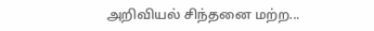அறிவியல் சிந்தனை மற்ற...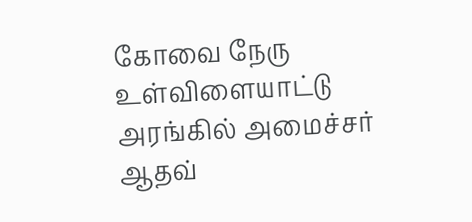கோவை நேரு உள்விளையாட்டு அரங்கில் அமைச்சர் ஆதவ்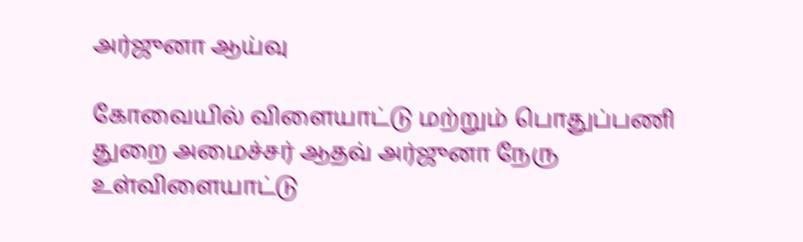அர்ஜுனா ஆய்வு

கோவையில் விளையாட்டு மற்றும் பொதுப்பணி துறை அமைச்சர் ஆதவ் அர்ஜுனா நேரு உள்விளையாட்டு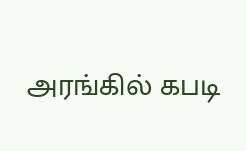அரங்கில் கபடி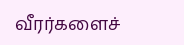வீரர்களைச்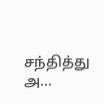சந்தித்து அ...